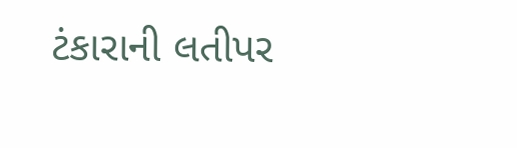ટંકારાની લતીપર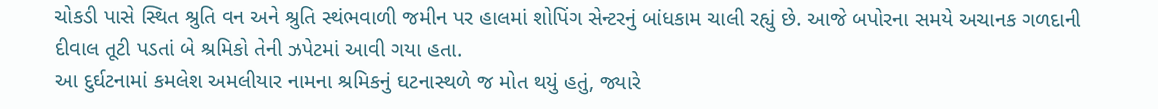ચોકડી પાસે સ્થિત શ્રુતિ વન અને શ્રુતિ સ્થંભવાળી જમીન પર હાલમાં શોપિંગ સેન્ટરનું બાંધકામ ચાલી રહ્યું છે. આજે બપોરના સમયે અચાનક ગળદાની દીવાલ તૂટી પડતાં બે શ્રમિકો તેની ઝપેટમાં આવી ગયા હતા.
આ દુર્ઘટનામાં કમલેશ અમલીયાર નામના શ્રમિકનું ઘટનાસ્થળે જ મોત થયું હતું, જ્યારે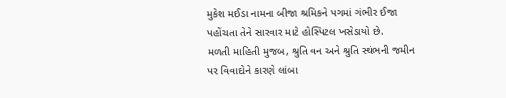મુકેશ મઈડા નામના બીજા શ્રમિકને પગમાં ગંભીર ઈજા પહોંચતા તેને સારવાર માટે હોસ્પિટલ ખસેડાયો છે.
મળતી માહિતી મુજબ, શ્રુતિ વન અને શ્રુતિ સ્થંભની જમીન પર વિવાદોને કારણે લાંબા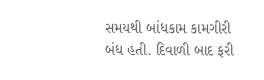સમયથી બાંધકામ કામગીરી બંધ હતી. દિવાળી બાદ ફરી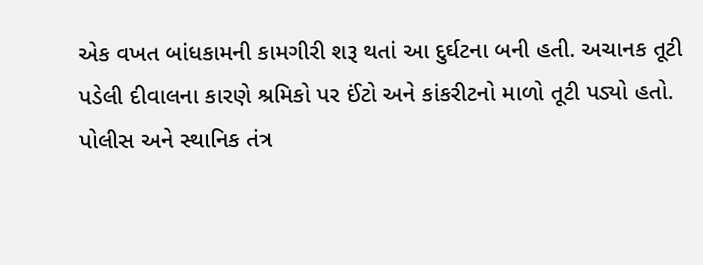એક વખત બાંધકામની કામગીરી શરૂ થતાં આ દુર્ઘટના બની હતી. અચાનક તૂટી પડેલી દીવાલના કારણે શ્રમિકો પર ઈંટો અને કાંકરીટનો માળો તૂટી પડ્યો હતો. પોલીસ અને સ્થાનિક તંત્ર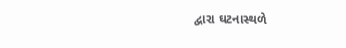દ્વારા ઘટનાસ્થળે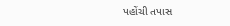પહોંચી તપાસ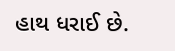હાથ ધરાઈ છે.